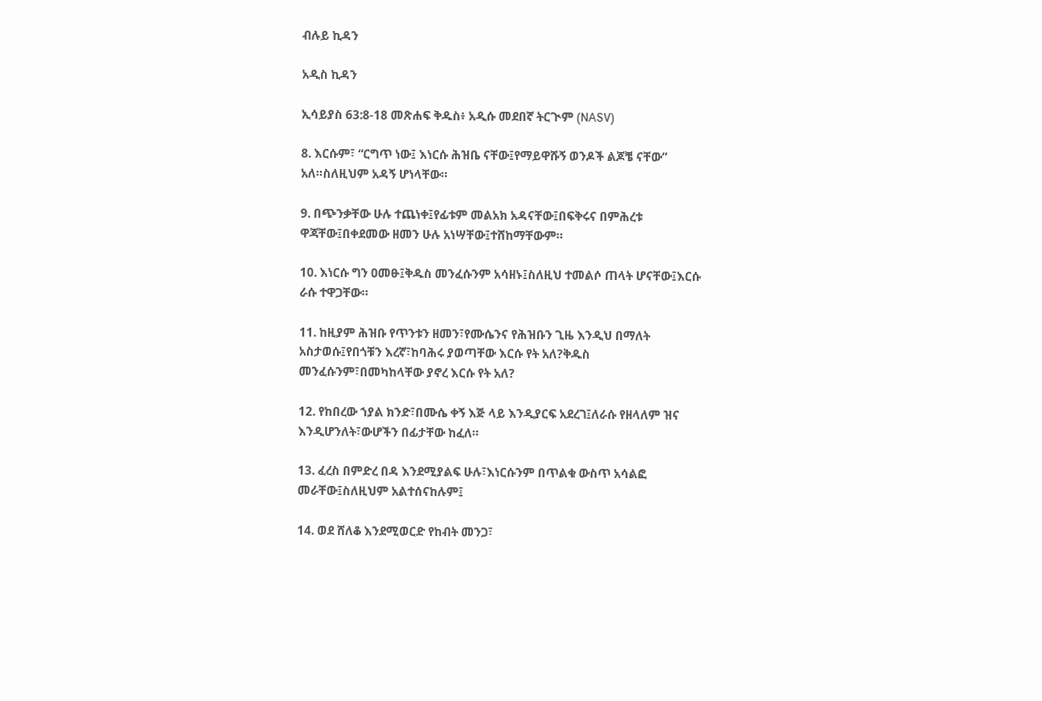ብሉይ ኪዳን

አዲስ ኪዳን

ኢሳይያስ 63:8-18 መጽሐፍ ቅዱስ፥ አዲሱ መደበኛ ትርጒም (NASV)

8. እርሱም፣ “ርግጥ ነው፤ እነርሱ ሕዝቤ ናቸው፤የማይዋሹኝ ወንዶች ልጆቼ ናቸው” አለ።ስለዚህም አዳኝ ሆነላቸው።

9. በጭንቃቸው ሁሉ ተጨነቀ፤የፊቱም መልአክ አዳናቸው፤በፍቅሩና በምሕረቱ ዋጃቸው፤በቀደመው ዘመን ሁሉ አነሣቸው፤ተሸከማቸውም።

10. እነርሱ ግን ዐመፁ፤ቅዱስ መንፈሱንም አሳዘኑ፤ስለዚህ ተመልሶ ጠላት ሆናቸው፤እርሱ ራሱ ተዋጋቸው።

11. ከዚያም ሕዝቡ የጥንቱን ዘመን፣የሙሴንና የሕዝቡን ጊዜ እንዲህ በማለት አስታወሱ፤የበጎቹን እረኛ፣ከባሕሩ ያወጣቸው እርሱ የት አለ?ቅዱስ መንፈሱንም፣በመካከላቸው ያኖረ እርሱ የት አለ?

12. የከበረው ኀያል ክንድ፣በሙሴ ቀኝ እጅ ላይ እንዲያርፍ አደረገ፤ለራሱ የዘላለም ዝና እንዲሆንለት፣ውሆችን በፊታቸው ከፈለ።

13. ፈረስ በምድረ በዳ እንደሚያልፍ ሁሉ፣እነርሱንም በጥልቁ ውስጥ አሳልፎ መራቸው፤ስለዚህም አልተሰናከሉም፤

14. ወደ ሸለቆ እንደሚወርድ የከብት መንጋ፣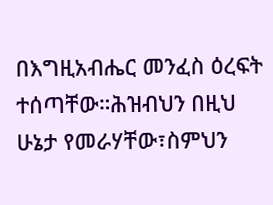በእግዚአብሔር መንፈስ ዕረፍት ተሰጣቸው።ሕዝብህን በዚህ ሁኔታ የመራሃቸው፣ስምህን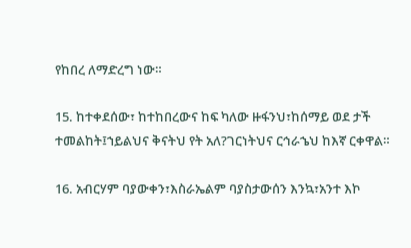የከበረ ለማድረግ ነው።

15. ከተቀደሰው፣ ከተከበረውና ከፍ ካለው ዙፋንህ፣ከሰማይ ወደ ታች ተመልከት፤ኀይልህና ቅናትህ የት አለ?ገርነትህና ርኅራኄህ ከእኛ ርቀዋል።

16. አብርሃም ባያውቀን፣እስራኤልም ባያስታውሰን እንኳ፣አንተ እኮ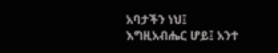አባታችን ነህ፤ እግዚአብሔር ሆይ፤ አንተ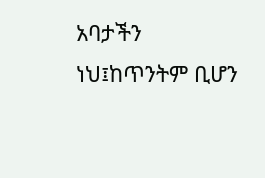አባታችን ነህ፤ከጥንትም ቢሆን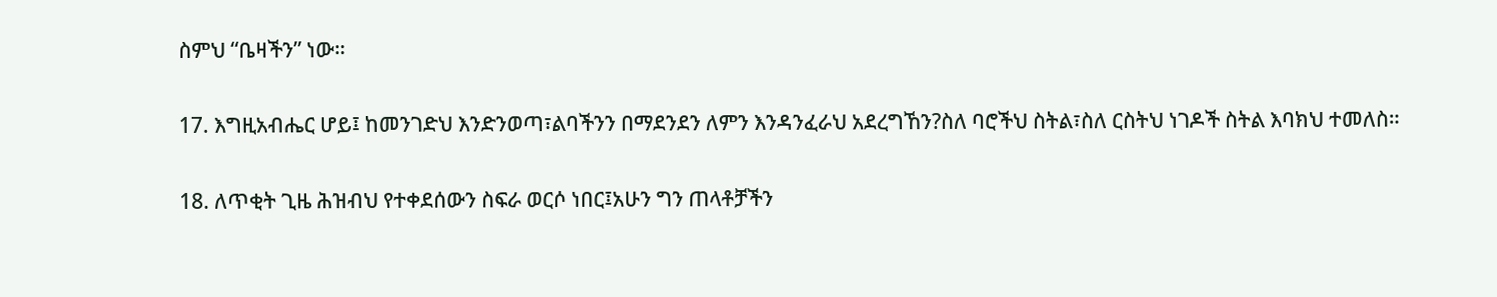ስምህ “ቤዛችን” ነው።

17. እግዚአብሔር ሆይ፤ ከመንገድህ እንድንወጣ፣ልባችንን በማደንደን ለምን እንዳንፈራህ አደረግኸን?ስለ ባሮችህ ስትል፣ስለ ርስትህ ነገዶች ስትል እባክህ ተመለስ።

18. ለጥቂት ጊዜ ሕዝብህ የተቀደሰውን ስፍራ ወርሶ ነበር፤አሁን ግን ጠላቶቻችን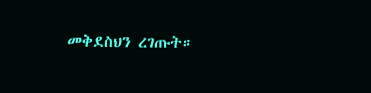መቅደስህን ረገጡት።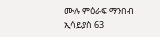ሙሉ ምዕራፍ ማንበብ ኢሳይያስ 63